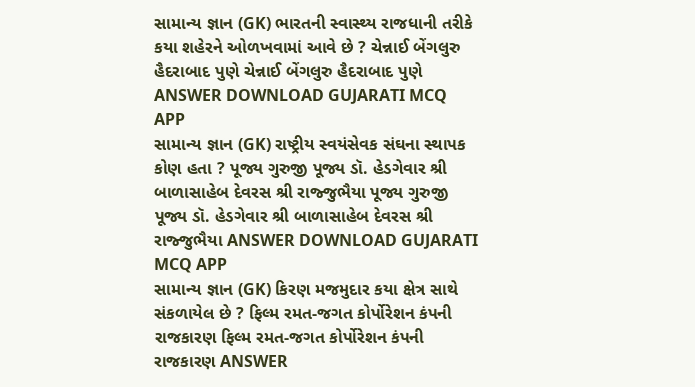સામાન્ય જ્ઞાન (GK) ભારતની સ્વાસ્થ્ય રાજધાની તરીકે કયા શહેરને ઓળખવામાં આવે છે ? ચેન્નાઈ બેંગલુરુ હૈદરાબાદ પુણે ચેન્નાઈ બેંગલુરુ હૈદરાબાદ પુણે ANSWER DOWNLOAD GUJARATI MCQ APP
સામાન્ય જ્ઞાન (GK) રાષ્ટ્રીય સ્વયંસેવક સંઘના સ્થાપક કોણ હતા ? પૂજ્ય ગુરુજી પૂજ્ય ડૉ. હેડગેવાર શ્રી બાળાસાહેબ દેવરસ શ્રી રાજ્જુભૈયા પૂજ્ય ગુરુજી પૂજ્ય ડૉ. હેડગેવાર શ્રી બાળાસાહેબ દેવરસ શ્રી રાજ્જુભૈયા ANSWER DOWNLOAD GUJARATI MCQ APP
સામાન્ય જ્ઞાન (GK) કિરણ મજમુદાર કયા ક્ષેત્ર સાથે સંકળાયેલ છે ? ફિલ્મ રમત-જગત કોર્પોરેશન કંપની રાજકારણ ફિલ્મ રમત-જગત કોર્પોરેશન કંપની રાજકારણ ANSWER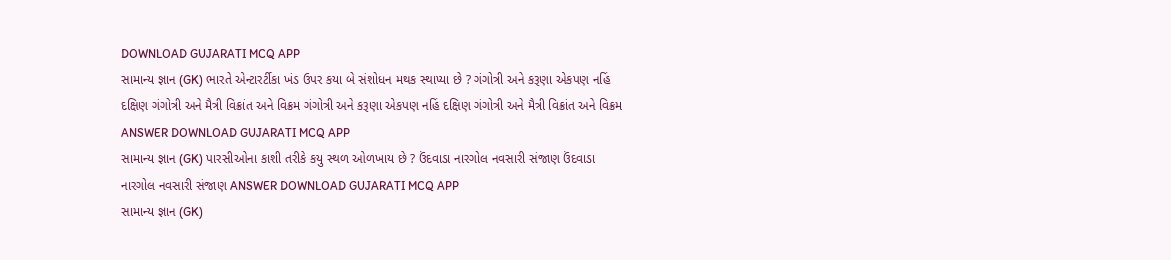DOWNLOAD GUJARATI MCQ APP
સામાન્ય જ્ઞાન (GK) ભારતે એન્ટારર્ટીકા ખંડ ઉપર કયા બે સંશોધન મથક સ્થાપ્યા છે ? ગંગોત્રી અને કરૂણા એકપણ નહિં દક્ષિણ ગંગોત્રી અને મૈત્રી વિક્રાંત અને વિક્રમ ગંગોત્રી અને કરૂણા એકપણ નહિં દક્ષિણ ગંગોત્રી અને મૈત્રી વિક્રાંત અને વિક્રમ ANSWER DOWNLOAD GUJARATI MCQ APP
સામાન્ય જ્ઞાન (GK) પારસીઓના કાશી તરીકે કયુ સ્થળ ઓળખાય છે ? ઉંદવાડા નારગોલ નવસારી સંજાણ ઉંદવાડા નારગોલ નવસારી સંજાણ ANSWER DOWNLOAD GUJARATI MCQ APP
સામાન્ય જ્ઞાન (GK)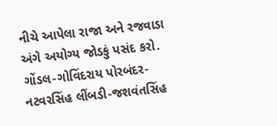નીચે આપેલા રાજા અને રજવાડા અંગે અયોગ્ય જોડકું પસંદ કરો. ગોંડલ-ગોવિંદરાય પોરબંદર-નટવરસિંહ લીંબડી-જશવંતસિંહ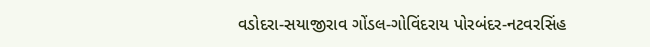વડોદરા-સયાજીરાવ ગોંડલ-ગોવિંદરાય પોરબંદર-નટવરસિંહ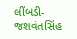લીંબડી-જશવંતસિંહ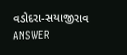વડોદરા-સયાજીરાવ ANSWER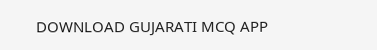DOWNLOAD GUJARATI MCQ APP